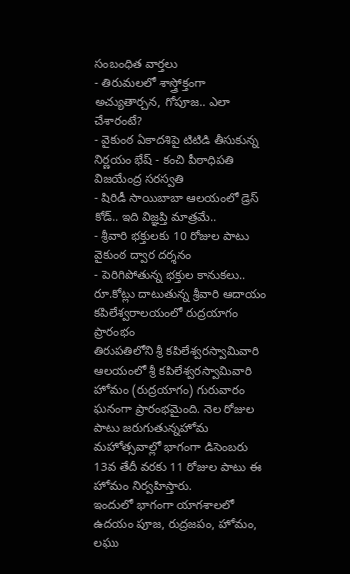సంబంధిత వార్తలు
- తిరుమలలో శాస్త్రోక్తంగా అచ్యుతార్చన, గోపూజ.. ఎలా చేశారంటే?
- వైకుంఠ ఏకాదశిపై టిటిడి తీసుకున్న నిర్ణయం భేష్ - కంచి పీఠాధిపతి విజయేంద్ర సరస్వతి
- షిరిడీ సాయిబాబా ఆలయంలో డ్రెస్ కోడ్.. ఇది విజ్ఞప్తి మాత్రమే..
- శ్రీవారి భక్తులకు 10 రోజుల పాటు వైకుంఠ ద్వార దర్శనం
- పెరిగిపోతున్న భక్తుల కానుకలు.. రూ.కోట్లు దాటుతున్న శ్రీవారి ఆదాయం
కపిలేశ్వరాలయంలో రుద్రయాగం ప్రారంభం
తిరుపతిలోని శ్రీ కపిలేశ్వరస్వామివారి ఆలయంలో శ్రీ కపిలేశ్వరస్వామివారి హోమం (రుద్రయాగం) గురువారం ఘనంగా ప్రారంభమైంది. నెల రోజుల పాటు జరుగుతున్నహోమ మహోత్సవాల్లో భాగంగా డిసెంబరు 13వ తేదీ వరకు 11 రోజుల పాటు ఈ హోమం నిర్వహిస్తారు.
ఇందులో భాగంగా యాగశాలలో ఉదయం పూజ, రుద్రజపం, హోమం, లఘు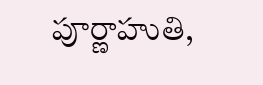పూర్ణాహుతి,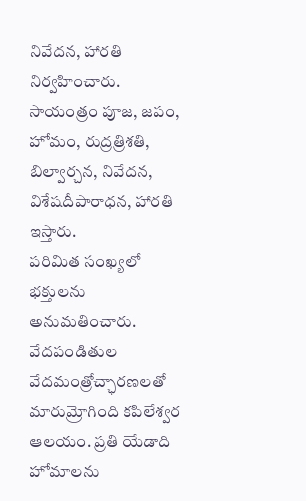నివేదన, హారతి నిర్వహించారు. సాయంత్రం పూజ, జపం, హోమం, రుద్రత్రిశతి, బిల్వార్చన, నివేదన, విశేషదీపారాధన, హారతి ఇస్తారు.
పరిమిత సంఖ్యలో భక్తులను అనుమతించారు. వేదపండితుల వేదమంత్రోచ్ఛారణలతో మారుమ్రోగింది కపిలేశ్వర ఆలయం. ప్రతి యేడాది హోమాలను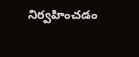నిర్వహించడం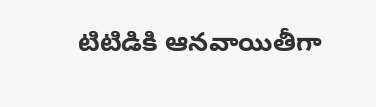టిటిడికి ఆనవాయితీగా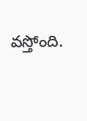వస్తోంది.